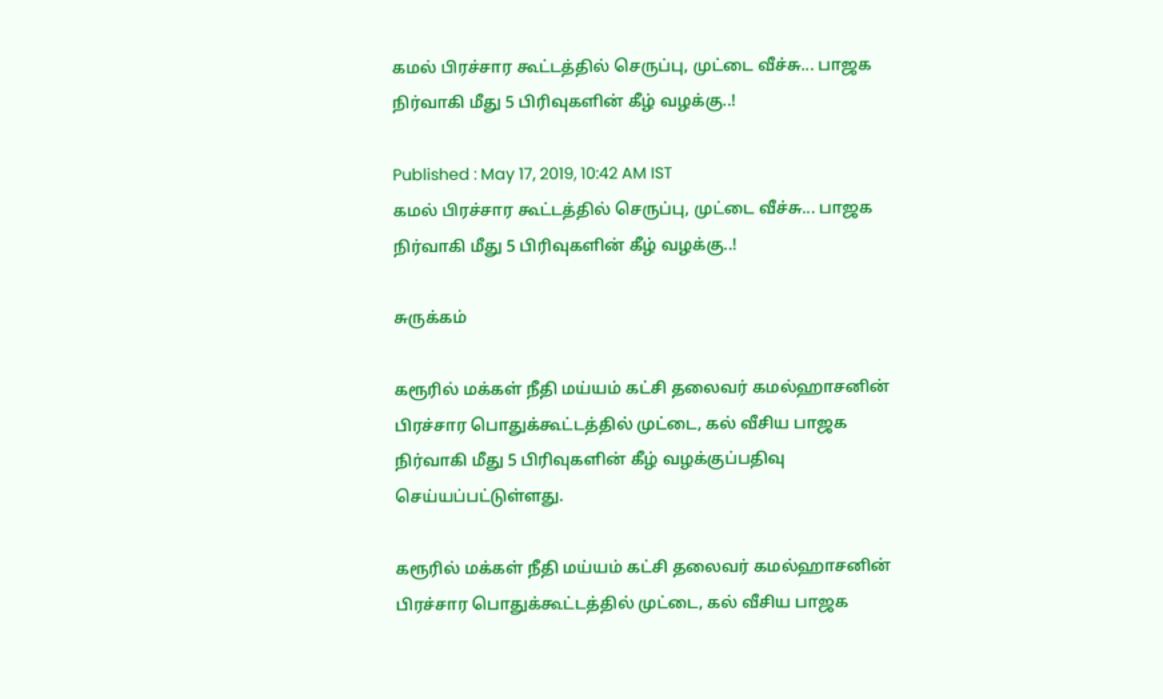கமல் பிரச்சார கூட்டத்தில் செருப்பு, முட்டை வீச்சு... பாஜக நிர்வாகி மீது 5 பிரிவுகளின் கீழ் வழக்கு..!

Published : May 17, 2019, 10:42 AM IST
கமல் பிரச்சார கூட்டத்தில் செருப்பு, முட்டை வீச்சு... பாஜக நிர்வாகி மீது 5 பிரிவுகளின் கீழ் வழக்கு..!

சுருக்கம்

கரூரில் மக்கள் நீதி மய்யம் கட்சி தலைவர் கமல்ஹாசனின் பிரச்சார பொதுக்கூட்டத்தில் முட்டை, கல் வீசிய பாஜக நிர்வாகி மீது 5 பிரிவுகளின் கீழ் வழக்குப்பதிவு செய்யப்பட்டுள்ளது.

கரூரில் மக்கள் நீதி மய்யம் கட்சி தலைவர் கமல்ஹாசனின் பிரச்சார பொதுக்கூட்டத்தில் முட்டை, கல் வீசிய பாஜக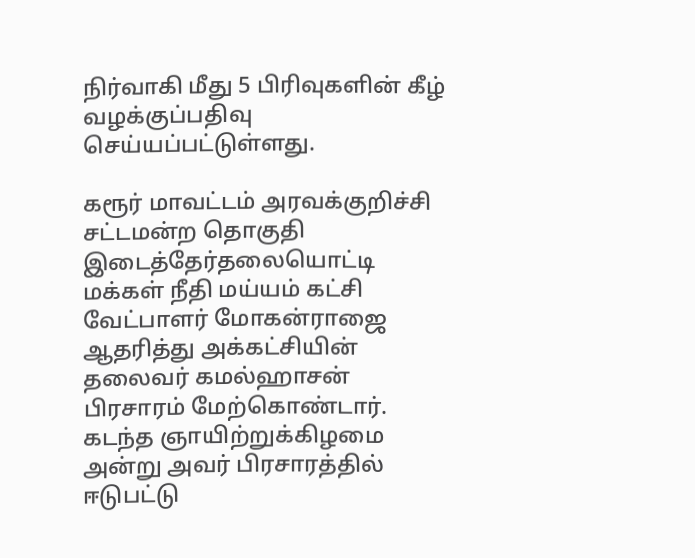நிர்வாகி மீது 5 பிரிவுகளின் கீழ் வழக்குப்பதிவு செய்யப்பட்டுள்ளது.

கரூர் மாவட்டம் அரவக்குறிச்சி சட்டமன்ற தொகுதி இடைத்தேர்தலையொட்டி மக்கள் நீதி மய்யம் கட்சி வேட்பாளர் மோகன்ராஜை ஆதரித்து அக்கட்சியின் தலைவர் கமல்ஹாசன் பிரசாரம் மேற்கொண்டார். கடந்த ஞாயிற்றுக்கிழமை அன்று அவர் பிரசாரத்தில் ஈடுபட்டு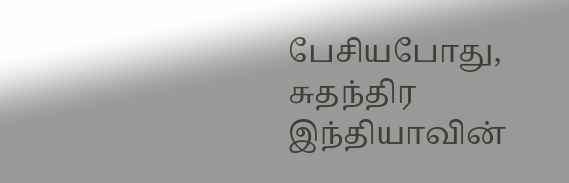பேசியபோது, சுதந்திர இந்தியாவின்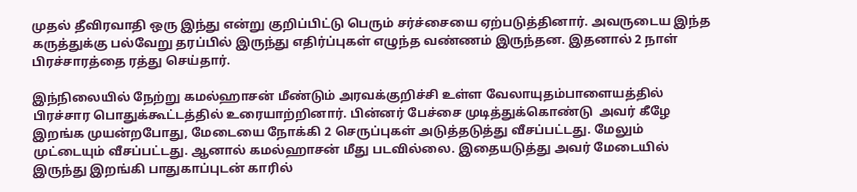முதல் தீவிரவாதி ஒரு இந்து என்று குறிப்பிட்டு பெரும் சர்ச்சையை ஏற்படுத்தினார். அவருடைய இந்த கருத்துக்கு பல்வேறு தரப்பில் இருந்து எதிர்ப்புகள் எழுந்த வண்ணம் இருந்தன. இதனால் 2 நாள் பிரச்சாரத்தை ரத்து செய்தார்.

இந்நிலையில் நேற்று கமல்ஹாசன் மீண்டும் அரவக்குறிச்சி உள்ள வேலாயுதம்பாளையத்தில் பிரச்சார பொதுக்கூட்டத்தில் உரையாற்றினார். பின்னர் பேச்சை முடித்துக்கொண்டு  அவர் கீழே இறங்க முயன்றபோது, மேடையை நோக்கி 2 செருப்புகள் அடுத்தடுத்து வீசப்பட்டது. மேலும் முட்டையும் வீசப்பட்டது. ஆனால் கமல்ஹாசன் மீது படவில்லை. இதையடுத்து அவர் மேடையில் இருந்து இறங்கி பாதுகாப்புடன் காரில்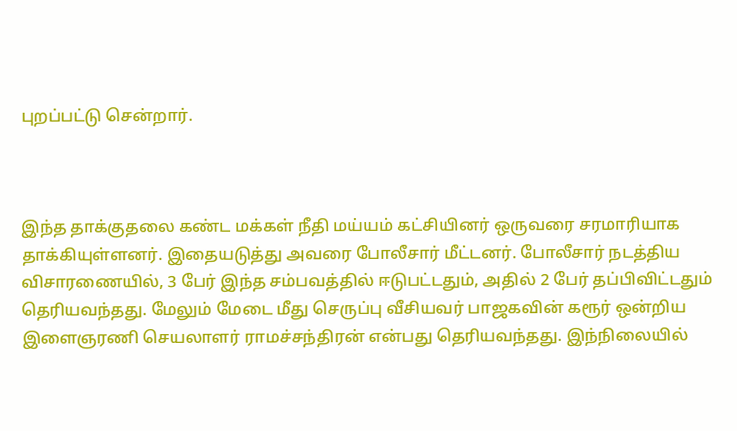புறப்பட்டு சென்றார்.



இந்த தாக்குதலை கண்ட மக்கள் நீதி மய்யம் கட்சியினர் ஒருவரை சரமாரியாக தாக்கியுள்ளனர். இதையடுத்து அவரை போலீசார் மீட்டனர். போலீசார் நடத்திய விசாரணையில், 3 பேர் இந்த சம்பவத்தில் ஈடுபட்டதும், அதில் 2 பேர் தப்பிவிட்டதும் தெரியவந்தது. மேலும் மேடை மீது செருப்பு வீசியவர் பாஜகவின் கரூர் ஒன்றிய இளைஞரணி செயலாளர் ராமச்சந்திரன் என்பது தெரியவந்தது. இந்நிலையில்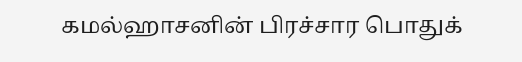கமல்ஹாசனின் பிரச்சார பொதுக்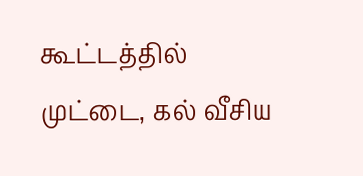கூட்டத்தில் முட்டை, கல் வீசிய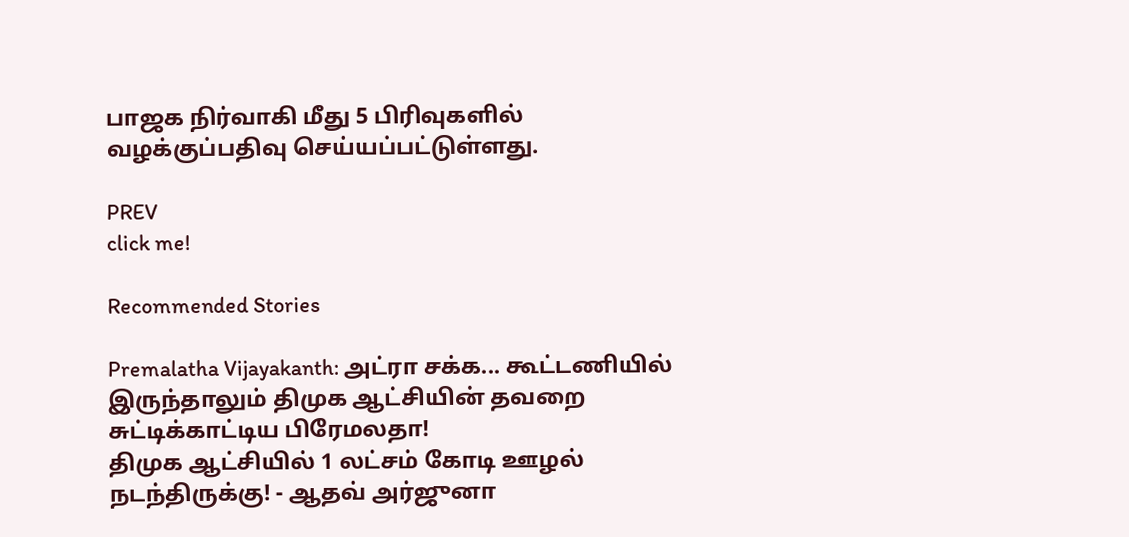பாஜக நிர்வாகி மீது 5 பிரிவுகளில் வழக்குப்பதிவு செய்யப்பட்டுள்ளது.

PREV
click me!

Recommended Stories

Premalatha Vijayakanth: அட்ரா சக்க... கூட்டணியில் இருந்தாலும் திமுக ஆட்சியின் தவறை சுட்டிக்காட்டிய பிரேமலதா!
திமுக ஆட்சியில் 1 லட்சம் கோடி ஊழல் நடந்திருக்கு! - ஆதவ் அர்ஜுனா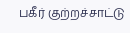பகீர் குற்றச்சாட்டு